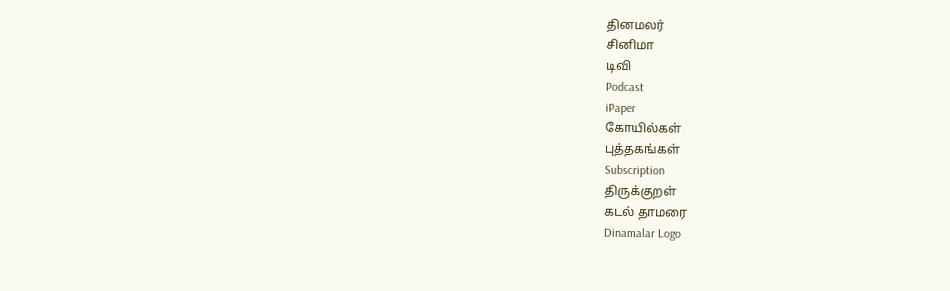தினமலர்
சினிமா
டிவி
Podcast
iPaper
கோயில்கள்
புத்தகங்கள்
Subscription
திருக்குறள்
கடல் தாமரை
Dinamalar Logo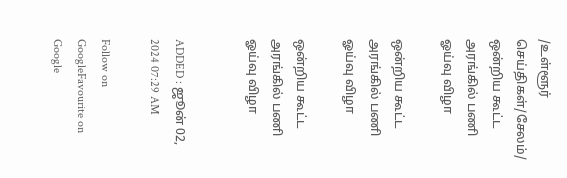/உள்ளூர் செய்திகள்/சேலம்/ ஒன்றிய கூட்ட அரங்கில் பணி ஓய்வு விழா

ஒன்றிய கூட்ட அரங்கில் பணி ஓய்வு விழா

ஒன்றிய கூட்ட அரங்கில் பணி ஓய்வு விழா


ADDED : ஜூன் 02, 2024 07:29 AM

Follow on GoogleFavourite on Google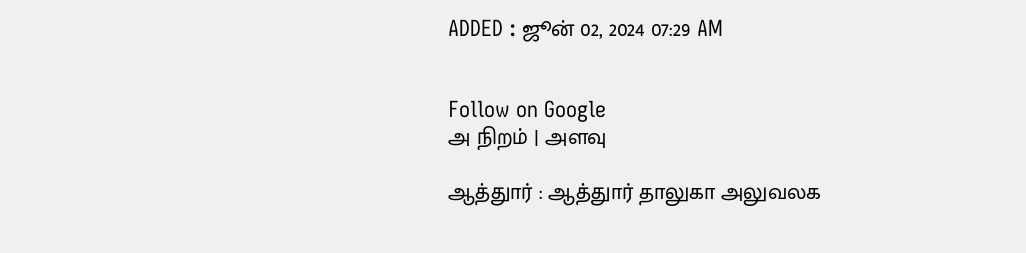ADDED : ஜூன் 02, 2024 07:29 AM


Follow on Google
அ நிறம் | அளவு

ஆத்துார் : ஆத்துார் தாலுகா அலுவலக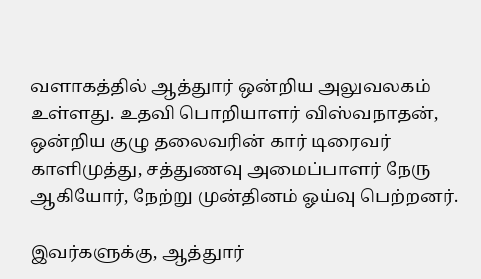வளாகத்தில் ஆத்துார் ஒன்றிய அலுவலகம் உள்ளது. உதவி பொறியாளர் விஸ்வநாதன், ஒன்றிய குழு தலைவரின் கார் டிரைவர் காளிமுத்து, சத்துணவு அமைப்பாளர் நேரு ஆகியோர், நேற்று முன்தினம் ஓய்வு பெற்றனர்.

இவர்களுக்கு, ஆத்துார்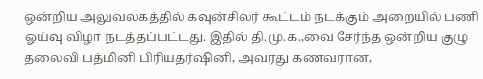ஒன்றிய அலுவலகத்தில் கவுன்சிலர் கூட்டம் நடக்கும் அறையில் பணி ஓய்வு விழா நடத்தப்பட்டது. இதில் தி.மு.க.,வை சேர்ந்த ஒன்றிய குழு தலைவி பத்மினி பிரியதர்ஷினி, அவரது கணவரான,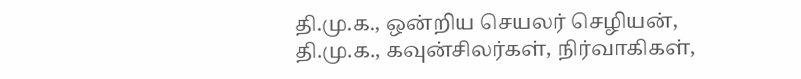தி.மு.க., ஒன்றிய செயலர் செழியன், தி.மு.க., கவுன்சிலர்கள், நிர்வாகிகள்,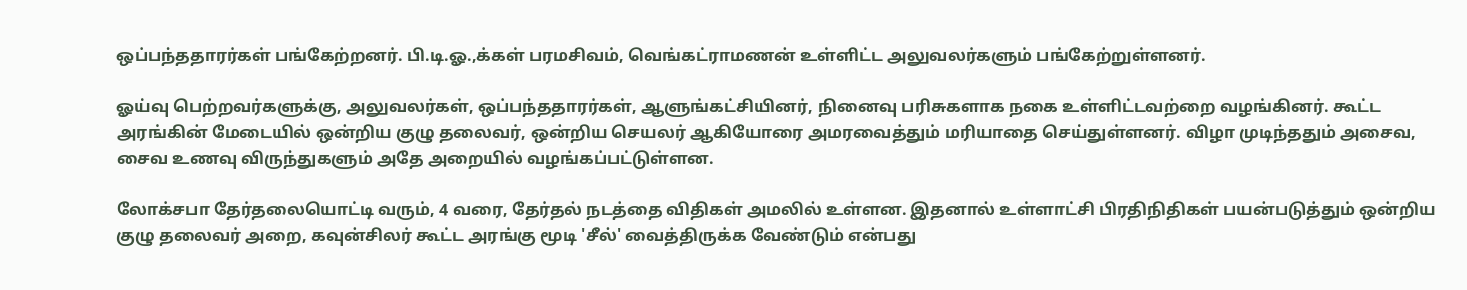ஒப்பந்ததாரர்கள் பங்கேற்றனர். பி.டி.ஓ.,க்கள் பரமசிவம், வெங்கட்ராமணன் உள்ளிட்ட அலுவலர்களும் பங்கேற்றுள்ளனர்.

ஓய்வு பெற்றவர்களுக்கு, அலுவலர்கள், ஒப்பந்ததாரர்கள், ஆளுங்கட்சியினர், நினைவு பரிசுகளாக நகை உள்ளிட்டவற்றை வழங்கினர். கூட்ட அரங்கின் மேடையில் ஒன்றிய குழு தலைவர், ஒன்றிய செயலர் ஆகியோரை அமரவைத்தும் மரியாதை செய்துள்ளனர். விழா முடிந்ததும் அசைவ, சைவ உணவு விருந்துகளும் அதே அறையில் வழங்கப்பட்டுள்ளன.

லோக்சபா தேர்தலையொட்டி வரும், 4 வரை, தேர்தல் நடத்தை விதிகள் அமலில் உள்ளன. இதனால் உள்ளாட்சி பிரதிநிதிகள் பயன்படுத்தும் ஒன்றிய குழு தலைவர் அறை, கவுன்சிலர் கூட்ட அரங்கு மூடி 'சீல்' வைத்திருக்க வேண்டும் என்பது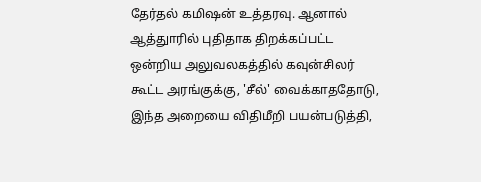தேர்தல் கமிஷன் உத்தரவு. ஆனால் ஆத்துாரில் புதிதாக திறக்கப்பட்ட ஒன்றிய அலுவலகத்தில் கவுன்சிலர் கூட்ட அரங்குக்கு, 'சீல்' வைக்காததோடு, இந்த அறையை விதிமீறி பயன்படுத்தி,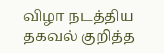விழா நடத்திய தகவல் குறித்த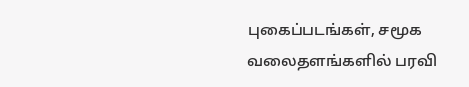புகைப்படங்கள், சமூக வலைதளங்களில் பரவி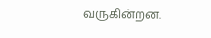வருகின்றன.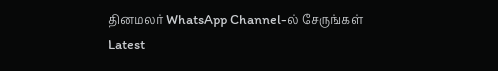தினமலர் WhatsApp Channel-ல் சேருங்கள்
Latest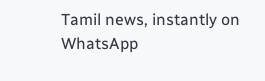Tamil news, instantly on WhatsApp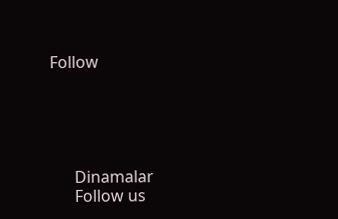Follow





      Dinamalar
      Follow us